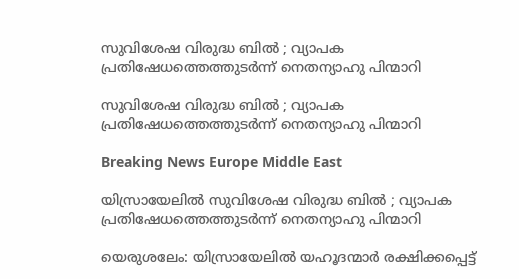സുവിശേഷ വിരുദ്ധ ബില്‍ ‍; വ്യാപക പ്രതിഷേധത്തെത്തുടര്‍ന്ന് നെതന്യാഹു പിന്മാറി

സുവിശേഷ വിരുദ്ധ ബില്‍ ‍; വ്യാപക പ്രതിഷേധത്തെത്തുടര്‍ന്ന് നെതന്യാഹു പിന്മാറി

Breaking News Europe Middle East

യിസ്രായേലില്‍ സുവിശേഷ വിരുദ്ധ ബില്‍ ‍; വ്യാപക പ്രതിഷേധത്തെത്തുടര്‍ന്ന് നെതന്യാഹു പിന്മാറി

യെരുശലേം: യിസ്രായേലില്‍ യഹൂദന്മാര്‍ രക്ഷിക്കപ്പെട്ട്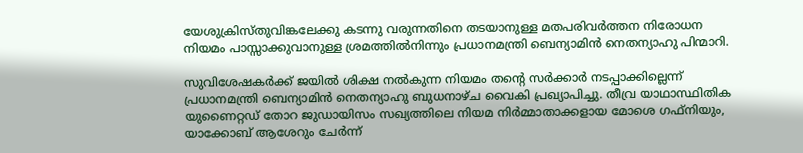യേശുക്രിസ്തുവിങ്കലേക്കു കടന്നു വരുന്നതിനെ തടയാനുള്ള മതപരിവര്‍ത്തന നിരോധന നിയമം പാസ്സാക്കുവാനുള്ള ശ്രമത്തില്‍നിന്നും പ്രധാനമന്ത്രി ബെന്യാമിന്‍ നെതന്യാഹു പിന്മാറി.

സുവിശേഷകര്‍ക്ക് ജയില്‍ ശിക്ഷ നല്‍കുന്ന നിയമം തന്റെ സര്‍ക്കാര്‍ നടപ്പാക്കില്ലെന്ന് പ്രധാനമന്ത്രി ബെന്യാമിന്‍ നെതന്യാഹു ബുധനാഴ്ച വൈകി പ്രഖ്യാപിച്ചു. തീവ്ര യാഥാസ്ഥിതിക യുണൈറ്റഡ് തോറ ജുഡായിസം സഖ്യത്തിലെ നിയമ നിര്‍മ്മാതാക്കളായ മോശെ ഗഫ്നിയും, യാക്കോബ് ആശേറും ചേര്‍ന്ന്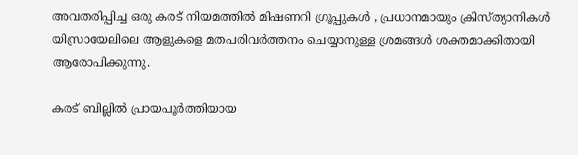അവതരിപ്പിച്ച ഒരു കരട് നിയമത്തില്‍ മിഷണറി ഗ്രൂപ്പുകള്‍ ‍, പ്രധാനമായും ക്രിസ്ത്യാനികള്‍ യിസ്രായേലിലെ ആളുകളെ മതപരിവര്‍ത്തനം ചെയ്യാനുള്ള ശ്രമങ്ങള്‍ ശക്തമാക്കിതായി ആരോപിക്കുന്നു.

കരട് ബില്ലില്‍ പ്രായപൂര്‍ത്തിയായ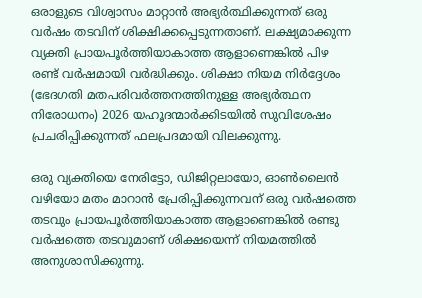ഒരാളുടെ വിശ്വാസം മാറ്റാന്‍ അഭ്യര്‍ത്ഥിക്കുന്നത് ഒരു വര്‍ഷം തടവിന് ശിക്ഷിക്കപ്പെടുന്നതാണ്. ലക്ഷ്യമാക്കുന്ന വ്യക്തി പ്രായപൂര്‍ത്തിയാകാത്ത ആളാണെങ്കില്‍ പിഴ രണ്ട് വര്‍ഷമായി വര്‍ദ്ധിക്കും. ശിക്ഷാ നിയമ നിര്‍ദ്ദേശം (ഭേദഗതി മതപരിവര്‍ത്തനത്തിനുള്ള അഭ്യര്‍ത്ഥന നിരോധനം) 2026 യഹൂദന്മാര്‍ക്കിടയില്‍ സുവിശേഷം പ്രചരിപ്പിക്കുന്നത് ഫലപ്രദമായി വിലക്കുന്നു.

ഒരു വ്യക്തിയെ നേരിട്ടോ, ഡിജിറ്റലായോ, ഓണ്‍ലൈന്‍ വഴിയോ മതം മാറാന്‍ പ്രേരിപ്പിക്കുന്നവന് ഒരു വര്‍ഷത്തെ തടവും പ്രായപൂര്‍ത്തിയാകാത്ത ആളാണെങ്കില്‍ രണ്ടു വര്‍ഷത്തെ തടവുമാണ് ശിക്ഷയെന്ന് നിയമത്തില്‍ അനുശാസിക്കുന്നു.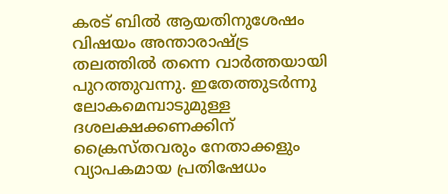കരട് ബില്‍ ആയതിനുശേഷം വിഷയം അന്താരാഷ്ട്ര തലത്തില്‍ തന്നെ വാര്‍ത്തയായി പുറത്തുവന്നു. ഇതേത്തുടര്‍ന്നു ലോകമെമ്പാടുമുള്ള ദശലക്ഷക്കണക്കിന് ക്രൈസ്തവരും നേതാക്കളും വ്യാപകമായ പ്രതിഷേധം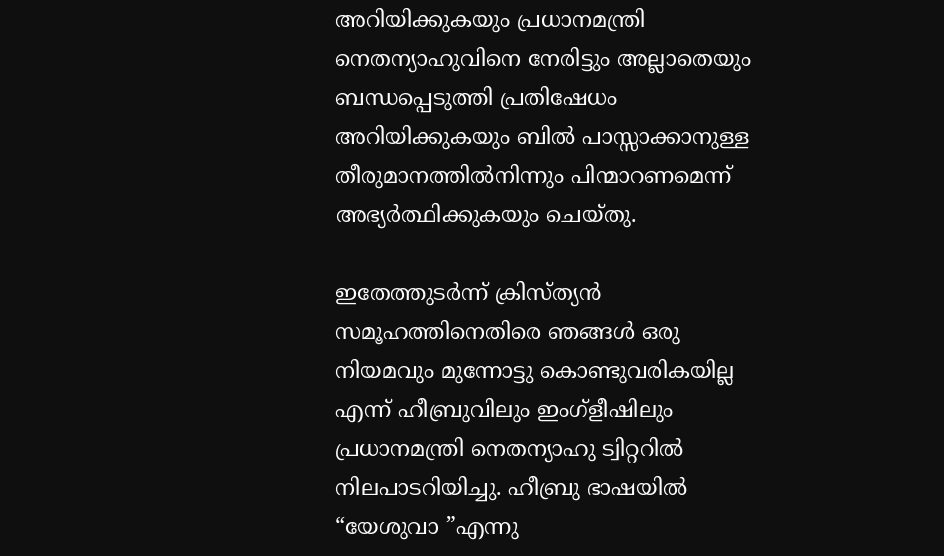അറിയിക്കുകയും പ്രധാനമന്ത്രി നെതന്യാഹുവിനെ നേരിട്ടും അല്ലാതെയും ബന്ധപ്പെടുത്തി പ്രതിഷേധം അറിയിക്കുകയും ബില്‍ പാസ്സാക്കാനുള്ള തീരുമാനത്തില്‍നിന്നും പിന്മാറണമെന്ന് അഭ്യര്‍ത്ഥിക്കുകയും ചെയ്തു.

ഇതേത്തുടര്‍ന്ന് ക്രിസ്ത്യന്‍ സമൂഹത്തിനെതിരെ ഞങ്ങള്‍ ഒരു നിയമവും മുന്നോട്ടു കൊണ്ടുവരികയില്ല എന്ന് ഹീബ്രുവിലും ഇംഗ്ളീഷിലും പ്രധാനമന്ത്രി നെതന്യാഹു ട്വിറ്ററില്‍ നിലപാടറിയിച്ചു. ഹീബ്രു ഭാഷയില്‍ “യേശുവാ ”എന്നു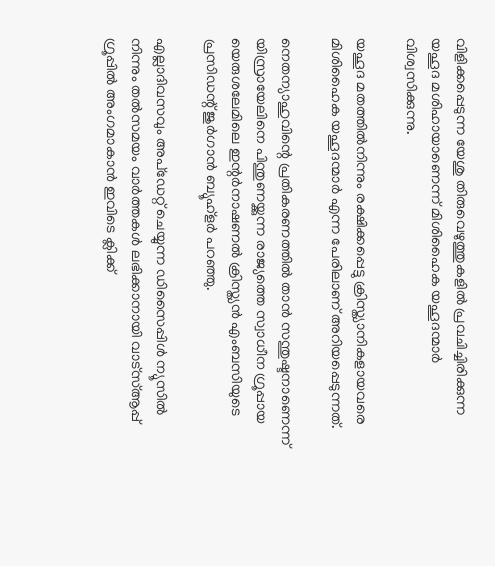വിളിക്കപ്പെടുന്ന യേശു തിരുവെഴുത്തുകളില്‍ പ്രവചിച്ചിരിക്കുന്ന യഹൂദ മശിഹായാണെന്ന് മിശിഹൈക യഹൂദന്മാര്‍ വിശ്വസിക്കുന്നു.

യഹൂദ മതത്തില്‍നിന്നും രക്ഷിക്കപ്പെട്ടു ക്രിസ്ത്യാനികളായവരെ മിശിഹൈക യഹൂദന്മാര്‍ എന്ന പേരിലാണ് അറിയപ്പെടുന്നത്.

നെതന്യാഹുവിന്റെ പ്രതികരണത്തില്‍ താന്‍ സന്തുഷ്ടനാണെന്ന് യിസ്രായേലിനെ പിന്തുണയ്ക്കുന്ന രാജ്യത്തെ സ്വാധീന ഗ്രൂപ്പായ യെരുശലേമിലെ ഇന്റര്‍നാഷണല്‍ ക്രിസ്ത്യന്‍ എംബസിയുടെ പ്രസിഡന്റ് ജുര്‍ഗാന്‍ ബ്യൂഹ്ളര്‍ പറഞ്ഞു.

എല്ലാദിവസവും അപ്ഡേറ്റ് ചെയ്യുന്ന ഡിസൈപ്പിൾ ന്യൂസിൽ നിന്നും തൽസമയം വാർത്തകൾ ലഭിക്കാനായി വാട്സ്ആപ്പ് ഗ്രൂപ്പിൽ അംഗമാകാൻ ഇവിടെ ക്ലിക്ക്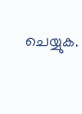ചെയ്യുക.